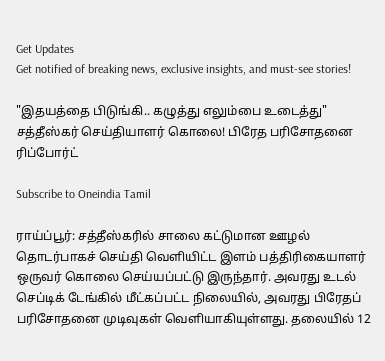Get Updates
Get notified of breaking news, exclusive insights, and must-see stories!

"இதயத்தை பிடுங்கி.. கழுத்து எலும்பை உடைத்து" சத்தீஸ்கர் செய்தியாளர் கொலை! பிரேத பரிசோதனை ரிப்போர்ட்

Subscribe to Oneindia Tamil

ராய்ப்பூர்: சத்தீஸ்கரில் சாலை கட்டுமான ஊழல் தொடர்பாகச் செய்தி வெளியிட்ட இளம் பத்திரிகையாளர் ஒருவர் கொலை செய்யப்பட்டு இருந்தார். அவரது உடல் செப்டிக் டேங்கில் மீட்கப்பட்ட நிலையில், அவரது பிரேதப் பரிசோதனை முடிவுகள் வெளியாகியுள்ளது. தலையில் 12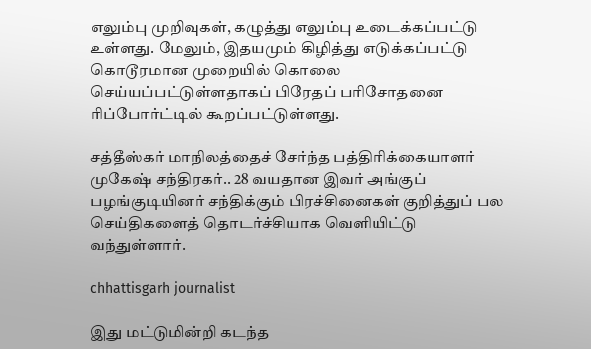எலும்பு முறிவுகள், கழுத்து எலும்பு உடைக்கப்பட்டு உள்ளது. மேலும், இதயமும் கிழித்து எடுக்கப்பட்டு கொடூரமான முறையில் கொலை செய்யப்பட்டுள்ளதாகப் பிரேதப் பரிசோதனை ரிப்போர்ட்டில் கூறப்பட்டுள்ளது.

சத்தீஸ்கர் மாநிலத்தைச் சேர்ந்த பத்திரிக்கையாளர் முகேஷ் சந்திரகர்.. 28 வயதான இவர் அங்குப் பழங்குடியினர் சந்திக்கும் பிரச்சினைகள் குறித்துப் பல செய்திகளைத் தொடர்ச்சியாக வெளியிட்டு வந்துள்ளார்.

chhattisgarh journalist

இது மட்டுமின்றி கடந்த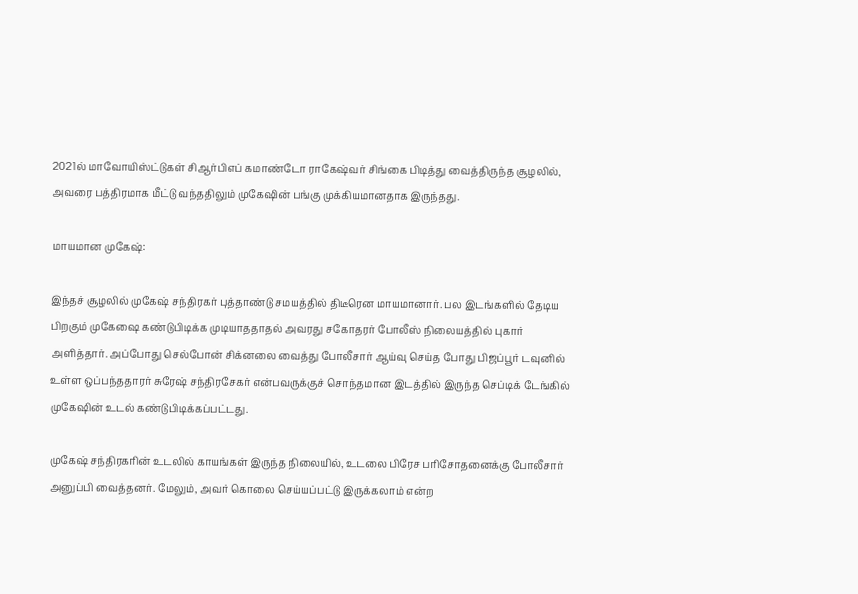2021ல் மாவோயிஸ்ட்டுகள் சிஆர்பிஎப் கமாண்டோ ராகேஷ்வர் சிங்கை பிடித்து வைத்திருந்த சூழலில், அவரை பத்திரமாக மீட்டு வந்ததிலும் முகேஷின் பங்கு முக்கியமானதாக இருந்தது.

மாயமான முகேஷ்:

இந்தச் சூழலில் முகேஷ் சந்திரகர் புத்தாண்டு சமயத்தில் திடீரென மாயமானார். பல இடங்களில் தேடிய பிறகும் முகேஷை கண்டுபிடிக்க முடியாததாதல் அவரது சகோதரர் போலீஸ் நிலையத்தில் புகார் அளித்தார். அப்போது செல்போன் சிக்னலை வைத்து போலீசார் ஆய்வு செய்த போது பிஜப்பூர் டவுனில் உள்ள ஒப்பந்ததாரர் சுரேஷ் சந்திரசேகர் என்பவருக்குச் சொந்தமான இடத்தில் இருந்த செப்டிக் டேங்கில் முகேஷின் உடல் கண்டுபிடிக்கப்பட்டது.

முகேஷ் சந்திரகரின் உடலில் காயங்கள் இருந்த நிலையில், உடலை பிரேச பரிசோதனைக்கு போலீசார் அனுப்பி வைத்தனர். மேலும், அவர் கொலை செய்யப்பட்டு இருக்கலாம் என்ற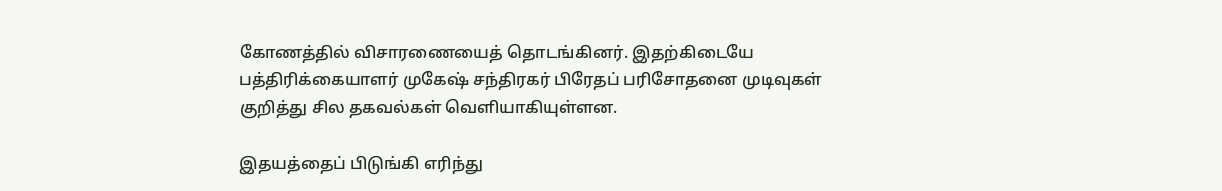கோணத்தில் விசாரணையைத் தொடங்கினர். இதற்கிடையே பத்திரிக்கையாளர் முகேஷ் சந்திரகர் பிரேதப் பரிசோதனை முடிவுகள் குறித்து சில தகவல்கள் வெளியாகியுள்ளன.

இதயத்தைப் பிடுங்கி எரிந்து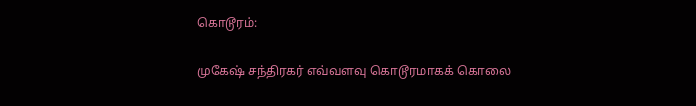கொடூரம்:

முகேஷ் சந்திரகர் எவ்வளவு கொடூரமாகக் கொலை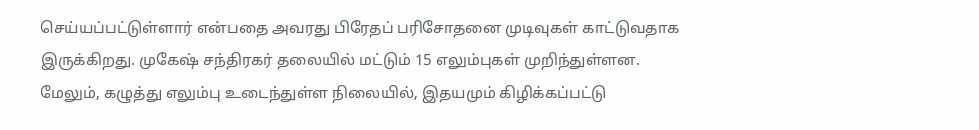செய்யப்பட்டுள்ளார் என்பதை அவரது பிரேதப் பரிசோதனை முடிவுகள் காட்டுவதாக இருக்கிறது. முகேஷ் சந்திரகர் தலையில் மட்டும் 15 எலும்புகள் முறிந்துள்ளன. மேலும், கழுத்து எலும்பு உடைந்துள்ள நிலையில், இதயமும் கிழிக்கப்பட்டு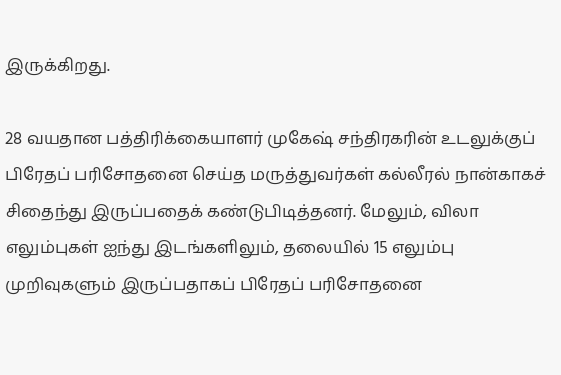இருக்கிறது.

28 வயதான பத்திரிக்கையாளர் முகேஷ் சந்திரகரின் உடலுக்குப் பிரேதப் பரிசோதனை செய்த மருத்துவர்கள் கல்லீரல் நான்காகச் சிதைந்து இருப்பதைக் கண்டுபிடித்தனர். மேலும், விலா எலும்புகள் ஐந்து இடங்களிலும், தலையில் 15 எலும்பு முறிவுகளும் இருப்பதாகப் பிரேதப் பரிசோதனை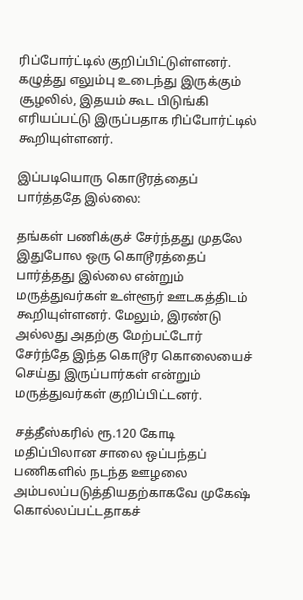ரிப்போர்ட்டில் குறிப்பிட்டுள்ளனர். கழுத்து எலும்பு உடைந்து இருக்கும் சூழலில், இதயம் கூட பிடுங்கி எரியப்பட்டு இருப்பதாக ரிப்போர்ட்டில் கூறியுள்ளனர்.

இப்படியொரு கொடூரத்தைப் பார்த்ததே இல்லை:

தங்கள் பணிக்குச் சேர்ந்தது முதலே இதுபோல ஒரு கொடூரத்தைப் பார்த்தது இல்லை என்றும் மருத்துவர்கள் உள்ளூர் ஊடகத்திடம் கூறியுள்ளனர். மேலும், இரண்டு அல்லது அதற்கு மேற்பட்டோர் சேர்ந்தே இந்த கொடூர கொலையைச் செய்து இருப்பார்கள் என்றும் மருத்துவர்கள் குறிப்பிட்டனர்.

சத்தீஸ்கரில் ரூ.120 கோடி மதிப்பிலான சாலை ஒப்பந்தப் பணிகளில் நடந்த ஊழலை அம்பலப்படுத்தியதற்காகவே முகேஷ் கொல்லப்பட்டதாகச்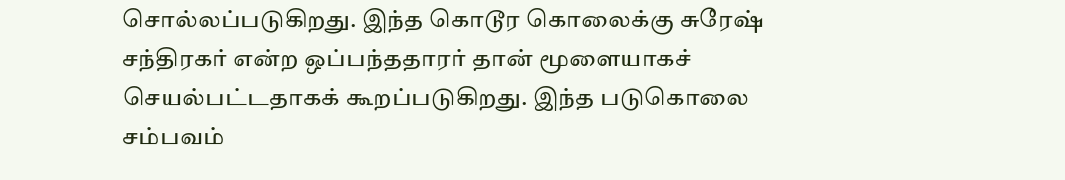சொல்லப்படுகிறது. இந்த கொடூர கொலைக்கு சுரேஷ் சந்திரகர் என்ற ஒப்பந்ததாரர் தான் மூளையாகச் செயல்பட்டதாகக் கூறப்படுகிறது. இந்த படுகொலை சம்பவம்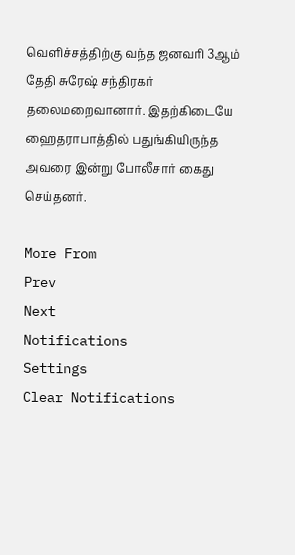வெளிச்சத்திற்கு வந்த ஜனவரி 3ஆம் தேதி சுரேஷ் சந்திரகர் தலைமறைவானார். இதற்கிடையே ஹைதராபாத்தில் பதுங்கியிருந்த அவரை இன்று போலீசார் கைது செய்தனர்.

More From
Prev
Next
Notifications
Settings
Clear Notifications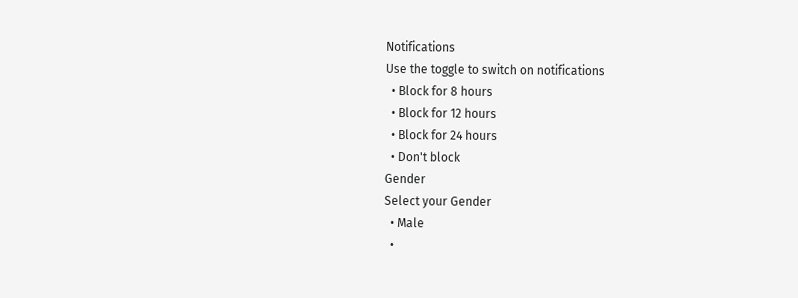Notifications
Use the toggle to switch on notifications
  • Block for 8 hours
  • Block for 12 hours
  • Block for 24 hours
  • Don't block
Gender
Select your Gender
  • Male
  •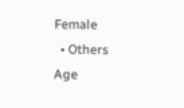Female
  • Others
Age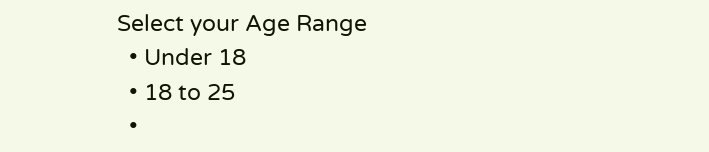Select your Age Range
  • Under 18
  • 18 to 25
  •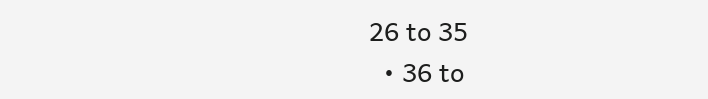26 to 35
  • 36 to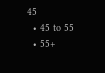45
  • 45 to 55
  • 55+